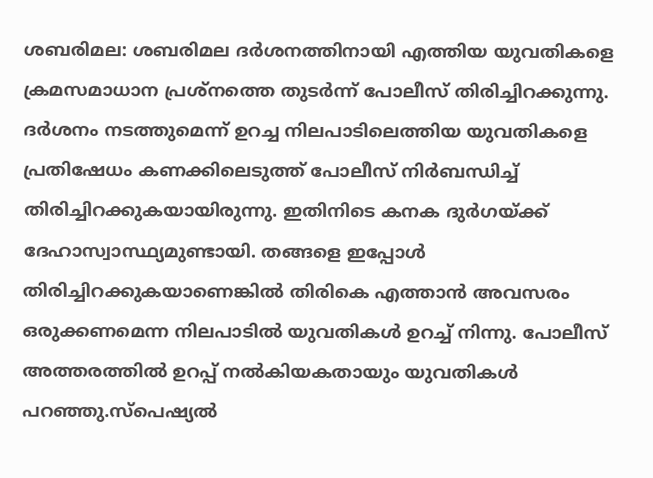ശബരിമല: ശബരിമല ദർശനത്തിനായി എത്തിയ യുവതികളെ ക്രമസമാധാന പ്രശ്നത്തെ തുടർന്ന് പോലീസ് തിരിച്ചിറക്കുന്നു. ദർശനം നടത്തുമെന്ന് ഉറച്ച നിലപാടിലെത്തിയ യുവതികളെ പ്രതിഷേധം കണക്കിലെടുത്ത് പോലീസ് നിർബന്ധിച്ച് തിരിച്ചിറക്കുകയായിരുന്നു. ഇതിനിടെ കനക ദുർഗയ്ക്ക് ദേഹാസ്വാസ്ഥ്യമുണ്ടായി. തങ്ങളെ ഇപ്പോൾ തിരിച്ചിറക്കുകയാണെങ്കിൽ തിരികെ എത്താൻ അവസരം ഒരുക്കണമെന്ന നിലപാടിൽ യുവതികൾ ഉറച്ച് നിന്നു. പോലീസ് അത്തരത്തിൽ ഉറപ്പ് നൽകിയകതായും യുവതികൾ പറഞ്ഞു.സ്പെഷ്യൽ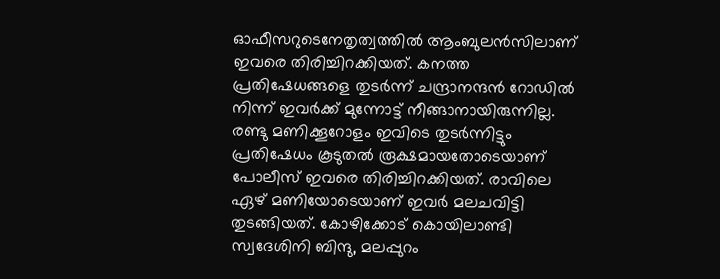ഓഫീസറുടെനേതൃത്വത്തിൽ ആംബുലൻസിലാണ് ഇവരെ തിരിച്ചിറക്കിയത്. കനത്ത പ്രതിഷേധങ്ങളെ തുടർന്ന് ചന്ദ്രാനന്ദൻ റോഡിൽ നിന്ന് ഇവർക്ക് മുന്നോട്ട് നീങ്ങാനായിരുന്നില്ല. രണ്ടു മണിക്കൂറോളം ഇവിടെ തുടർന്നിട്ടും പ്രതിഷേധം കൂടുതൽ രൂക്ഷമായതോടെയാണ് പോലീസ് ഇവരെ തിരിച്ചിറക്കിയത്. രാവിലെ ഏഴ് മണിയോടെയാണ് ഇവർ മലചവിട്ടി തുടങ്ങിയത്. കോഴിക്കോട് കൊയിലാണ്ടി സ്വദേശിനി ബിന്ദു, മലപ്പുറം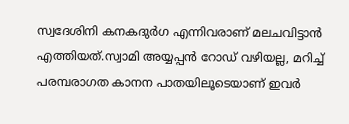സ്വദേശിനി കനകദുർഗ എന്നിവരാണ് മലചവിട്ടാൻ എത്തിയത്.സ്വാമി അയ്യപ്പൻ റോഡ് വഴിയല്ല, മറിച്ച് പരമ്പരാഗത കാനന പാതയിലൂടെയാണ് ഇവർ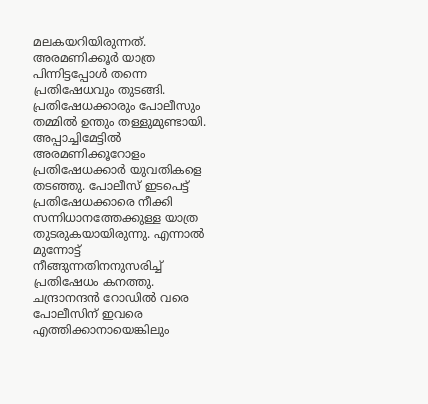മലകയറിയിരുന്നത്. അരമണിക്കൂർ യാത്ര പിന്നിട്ടപ്പോൾ തന്നെ പ്രതിഷേധവും തുടങ്ങി. പ്രതിഷേധക്കാരും പോലീസും തമ്മിൽ ഉന്തും തള്ളുമുണ്ടായി. അപ്പാച്ചിമേട്ടിൽ അരമണിക്കൂറോളം പ്രതിഷേധക്കാർ യുവതികളെ തടഞ്ഞു. പോലീസ് ഇടപെട്ട് പ്രതിഷേധക്കാരെ നീക്കി സന്നിധാനത്തേക്കുള്ള യാത്ര തുടരുകയായിരുന്നു. എന്നാൽ മുന്നോട്ട് നീങ്ങുന്നതിനനുസരിച്ച് പ്രതിഷേധം കനത്തു. ചന്ദ്രാനന്ദൻ റോഡിൽ വരെ പോലീസിന് ഇവരെ എത്തിക്കാനായെങ്കിലും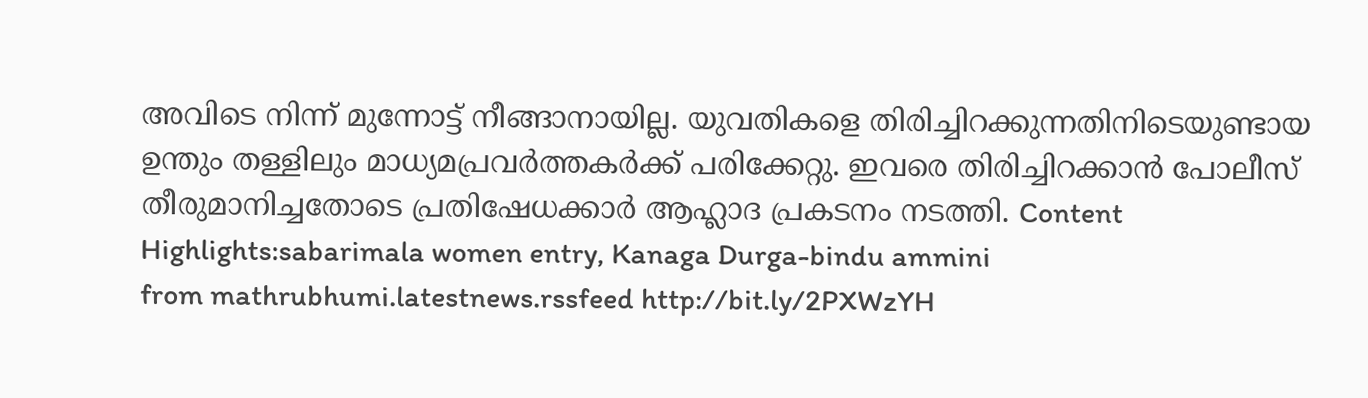അവിടെ നിന്ന് മുന്നോട്ട് നീങ്ങാനായില്ല. യുവതികളെ തിരിച്ചിറക്കുന്നതിനിടെയുണ്ടായ ഉന്തും തള്ളിലും മാധ്യമപ്രവർത്തകർക്ക് പരിക്കേറ്റു. ഇവരെ തിരിച്ചിറക്കാൻ പോലീസ് തീരുമാനിച്ചതോടെ പ്രതിഷേധക്കാർ ആഹ്ലാദ പ്രകടനം നടത്തി. Content Highlights:sabarimala women entry, Kanaga Durga-bindu ammini
from mathrubhumi.latestnews.rssfeed http://bit.ly/2PXWzYH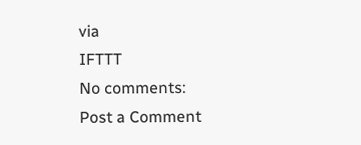via
IFTTT
No comments:
Post a Comment